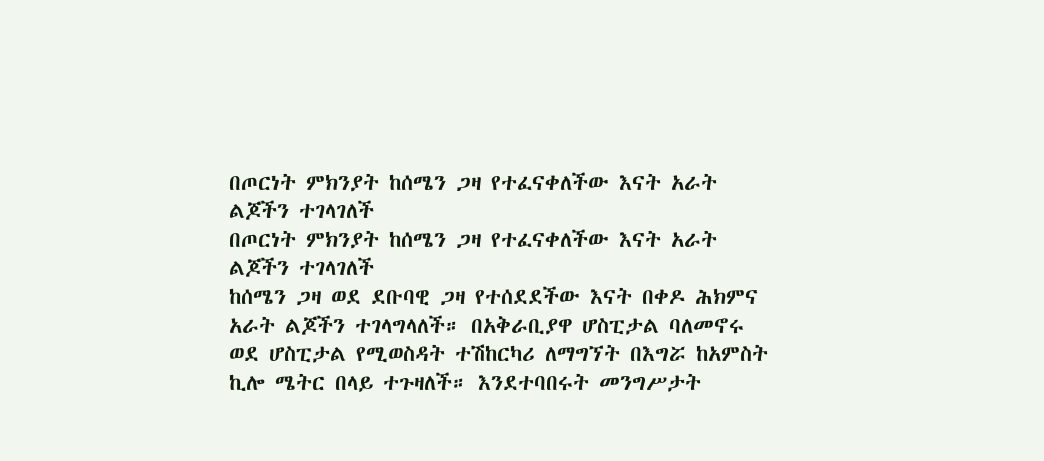በጦርነት ምክንያት ከሰሜን ጋዛ የተፈናቀለችው እናት አራት ልጆችን ተገላገለች
በጦርነት ምክንያት ከሰሜን ጋዛ የተፈናቀለችው እናት አራት ልጆችን ተገላገለች
ከሰሜን ጋዛ ወደ ደቡባዊ ጋዛ የተሰደደችው እናት በቀዶ ሕክምና አራት ልጆችን ተገላግላለች። በአቅራቢያዋ ሆስፒታል ባለመኖሩ ወደ ሆስፒታል የሚወስዳት ተሽከርካሪ ለማግኘት በእግሯ ከአምስት ኪሎ ሜትር በላይ ተጉዛለች። እንደተባበሩት መንግሥታት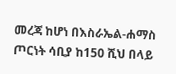መረጃ ከሆነ በእስራኤል-ሐማስ ጦርነት ሳቢያ ከ150 ሺህ በላይ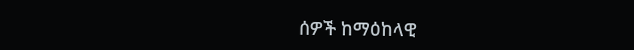ሰዎች ከማዕከላዊ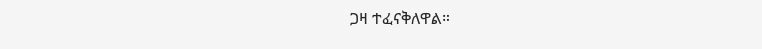ጋዛ ተፈናቅለዋል።